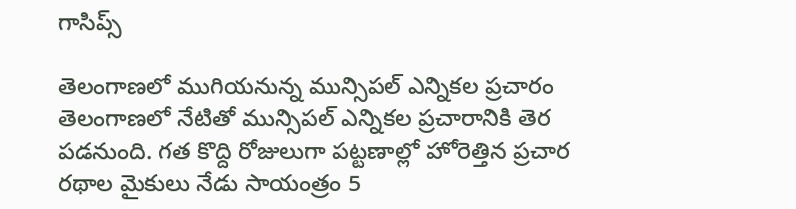గాసిప్స్

తెలంగాణలో ముగియనున్న మున్సిపల్ ఎన్నికల ప్రచారం తెలంగాణలో నేటితో మున్సిపల్ ఎన్నికల ప్రచారానికి తెర పడనుంది. గత కొద్ది రోజులుగా పట్టణాల్లో హోరెత్తిన ప్రచార రథాల మైకులు నేడు సాయంత్రం 5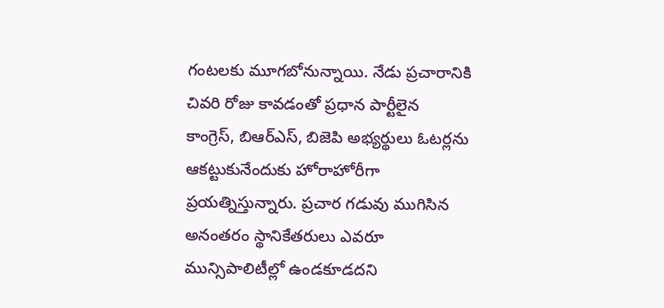గంటలకు మూగబోనున్నాయి. నేడు ప్రచారానికి చివరి రోజు కావడంతో ప్రధాన పార్టీలైన కాంగ్రెస్, బిఆర్ఎస్, బిజెపి అభ్యర్థులు ఓటర్లను ఆకట్టుకునేందుకు హోరాహోరీగా ప్రయత్నిస్తున్నారు. ప్రచార గడువు ముగిసిన అనంతరం స్థానికేతరులు ఎవరూ మున్సిపాలిటీల్లో ఉండకూడదని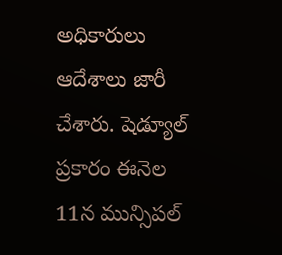అధికారులు ఆదేశాలు జారీ చేశారు. షెడ్యూల్ ప్రకారం ఈనెల 11న మున్సిపల్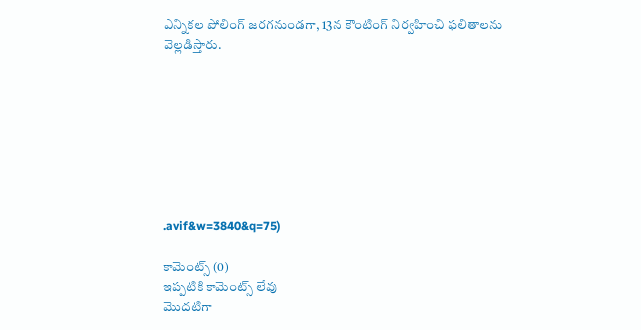ఎన్నికల పోలింగ్ జరగనుండగా, 13న కౌంటింగ్ నిర్వహించి ఫలితాలను వెల్లడిస్తారు.








.avif&w=3840&q=75)

కామెంట్స్ (0)
ఇప్పటికి కామెంట్స్ లేవు
మొదటిగా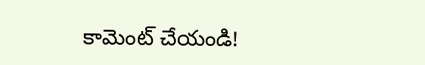కామెంట్ చేయండి!